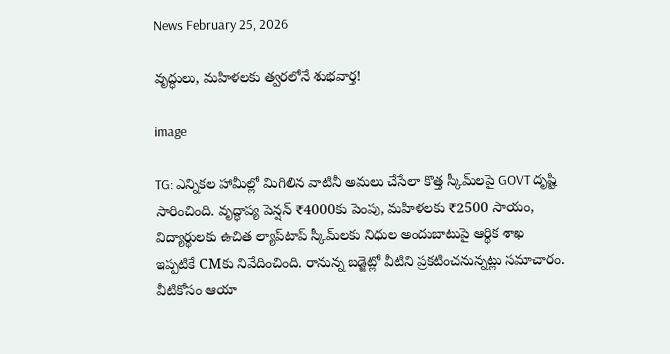News February 25, 2026

వృద్ధులు, మహిళలకు త్వరలోనే శుభవార్త!

image

TG: ఎన్నికల హామీల్లో మిగిలిన వాటినీ అమలు చేసేలా కొత్త స్కీమ్‌లపై GOVT దృష్టి సారించింది. వృద్ధాప్య పెన్షన్ ₹4000కు పెంపు, మహిళలకు ₹2500 సాయం, విద్యార్థులకు ఉచిత ల్యాప్‌టాప్ స్కీమ్‌లకు నిధుల అందుబాటుపై ఆర్థిక శాఖ ఇప్పటికే CMకు నివేదించింది. రానున్న బడ్జెట్లో వీటిని ప్రకటించనున్నట్లు సమాచారం. వీటికోసం ఆయా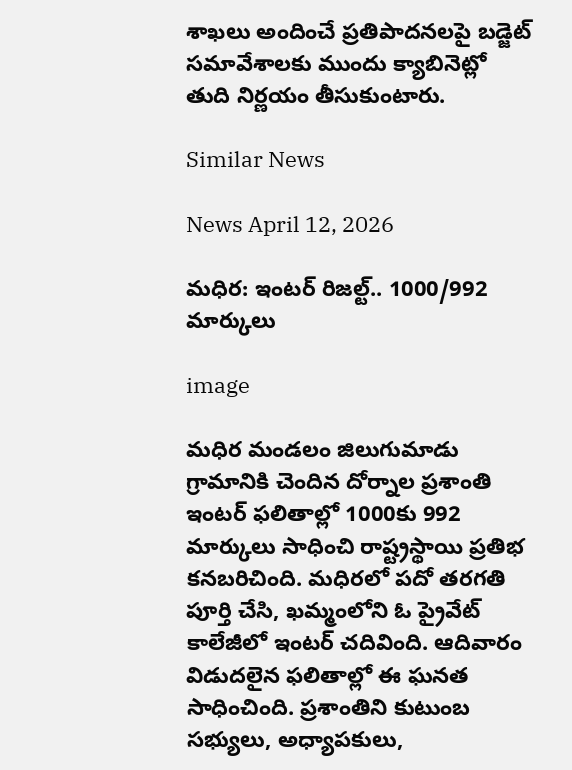శాఖలు అందించే ప్రతిపాదనలపై బడ్జెట్ సమావేశాలకు ముందు క్యాబినెట్లో తుది నిర్ణయం తీసుకుంటారు.

Similar News

News April 12, 2026

మధిర: ఇంటర్‌ రిజల్ట్.. 1000/992 మార్కులు

image

మధిర మండలం జిలుగుమాడు గ్రామానికి చెందిన దోర్నాల ప్రశాంతి ఇంటర్ ఫలితాల్లో 1000కు 992 మార్కులు సాధించి రాష్ట్రస్థాయి ప్రతిభ కనబరిచింది. మధిరలో పదో తరగతి పూర్తి చేసి, ఖమ్మంలోని ఓ ప్రైవేట్ కాలేజీలో ఇంటర్ చదివింది. ఆదివారం విడుదలైన ఫలితాల్లో ఈ ఘనత సాధించింది. ప్రశాంతిని కుటుంబ సభ్యులు, అధ్యాపకులు,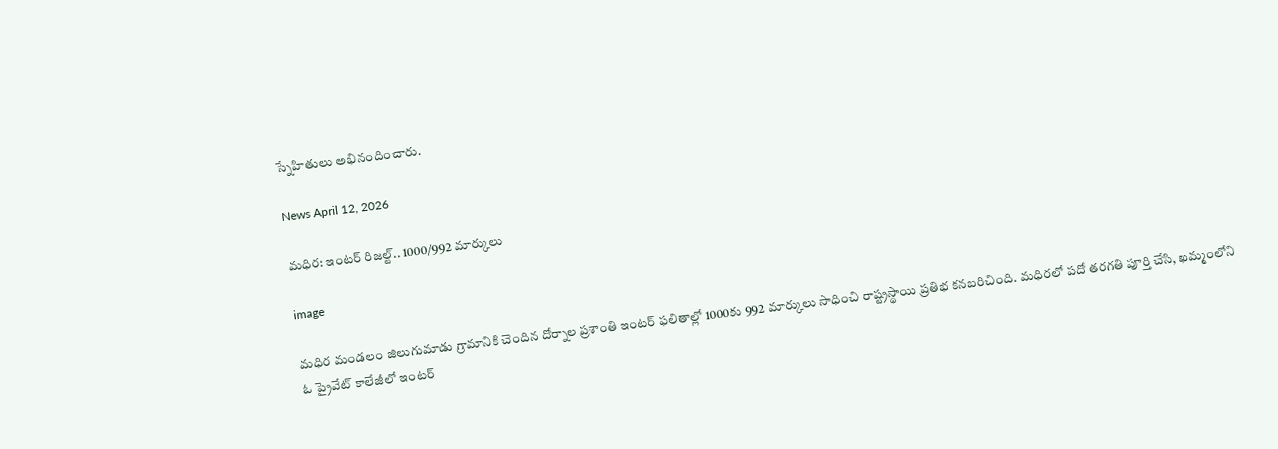స్నేహితులు అభినందించారు.

News April 12, 2026

మధిర: ఇంటర్‌ రిజల్ట్.. 1000/992 మార్కులు

image

మధిర మండలం జిలుగుమాడు గ్రామానికి చెందిన దోర్నాల ప్రశాంతి ఇంటర్ ఫలితాల్లో 1000కు 992 మార్కులు సాధించి రాష్ట్రస్థాయి ప్రతిభ కనబరిచింది. మధిరలో పదో తరగతి పూర్తి చేసి, ఖమ్మంలోని ఓ ప్రైవేట్ కాలేజీలో ఇంటర్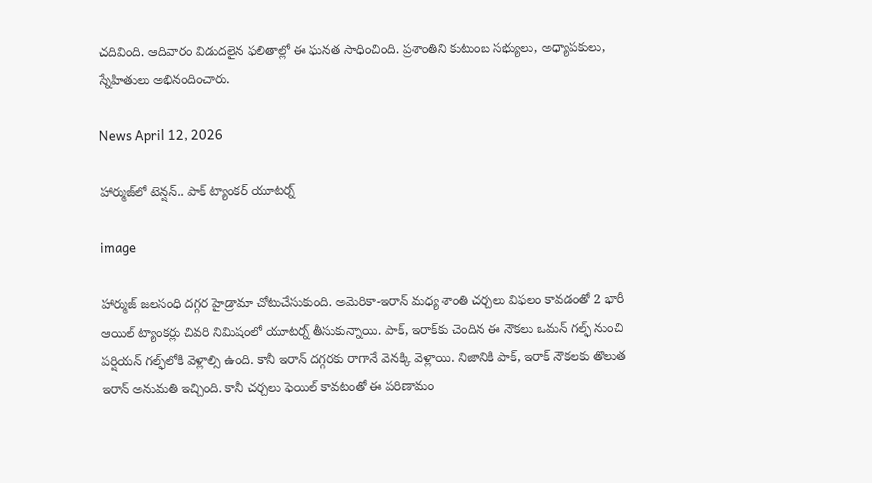చదివింది. ఆదివారం విడుదలైన ఫలితాల్లో ఈ ఘనత సాధించింది. ప్రశాంతిని కుటుంబ సభ్యులు, అధ్యాపకులు, స్నేహితులు అభినందించారు.

News April 12, 2026

హార్ముజ్‌లో టెన్షన్.. పాక్ ట్యాంకర్ యూటర్న్

image

హార్ముజ్ జలసంధి దగ్గర హైడ్రామా చోటుచేసుకుంది. అమెరికా-ఇరాన్ మధ్య శాంతి చర్చలు విఫలం కావడంతో 2 భారీ ఆయిల్ ట్యాంకర్లు చివరి నిమిషంలో యూటర్న్ తీసుకున్నాయి. పాక్, ఇరాక్‌కు చెందిన ఈ నౌకలు ఒమన్ గల్ఫ్ నుంచి పర్షియన్ గల్ఫ్‌లోకి వెళ్లాల్సి ఉంది. కానీ ఇరాన్ దగ్గరకు రాగానే వెనక్కి వెళ్లాయి. నిజానికి పాక్, ఇరాక్ నౌకలకు తొలుత ఇరాన్ అనుమతి ఇచ్చింది. కానీ చర్చలు ఫెయిల్ కావటంతో ఈ పరిణామం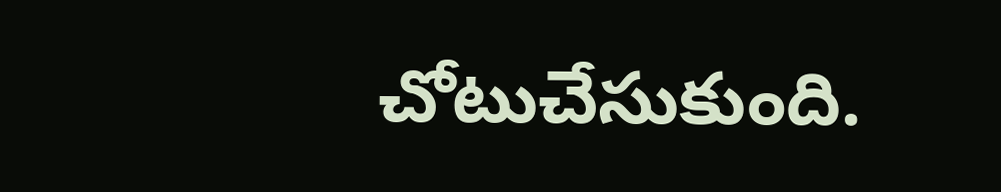చోటుచేసుకుంది.